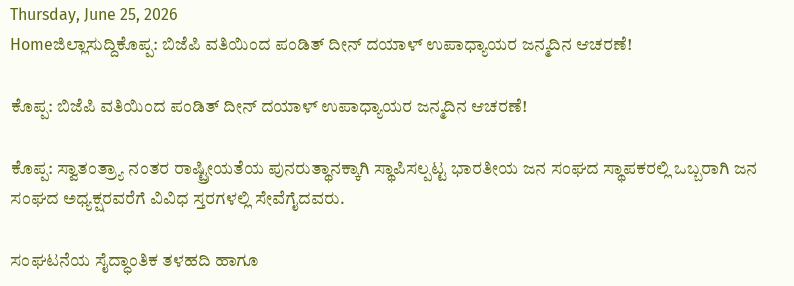Thursday, June 25, 2026
Homeಜಿಲ್ಲಾಸುದ್ದಿಕೊಪ್ಪ: ಬಿಜೆಪಿ ವತಿಯಿಂದ ಪಂಡಿತ್ ದೀನ್ ದಯಾಳ್ ಉಪಾಧ್ಯಾಯರ ಜನ್ಮದಿನ ಆಚರಣೆ!

ಕೊಪ್ಪ: ಬಿಜೆಪಿ ವತಿಯಿಂದ ಪಂಡಿತ್ ದೀನ್ ದಯಾಳ್ ಉಪಾಧ್ಯಾಯರ ಜನ್ಮದಿನ ಆಚರಣೆ!

ಕೊಪ್ಪ: ಸ್ವಾತಂತ್ರ್ಯಾ ನಂತರ ರಾಷ್ಟ್ರೀಯತೆಯ ಪುನರುತ್ಥಾನಕ್ಕಾಗಿ ಸ್ಥಾಪಿಸಲ್ಪಟ್ಟ ಭಾರತೀಯ ಜನ ಸಂಘದ ಸ್ಥಾಪಕರಲ್ಲಿ ಒಬ್ಬರಾಗಿ ಜನ ಸಂಘದ ಅಧ್ಯಕ್ಷರವರೆಗೆ ವಿವಿಧ ಸ್ತರಗಳಲ್ಲಿ ಸೇವೆಗೈದವರು.

ಸಂಘಟನೆಯ ಸೈದ್ಧಾಂತಿಕ ತಳಹದಿ ಹಾಗೂ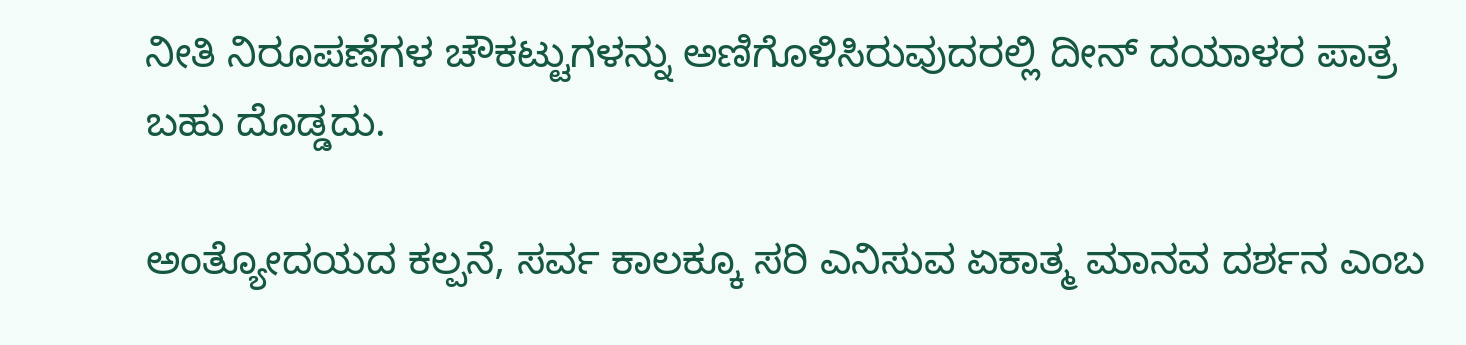ನೀತಿ ನಿರೂಪಣೆಗಳ ಚೌಕಟ್ಟುಗಳನ್ನು ಅಣಿಗೊಳಿಸಿರುವುದರಲ್ಲಿ ದೀನ್ ದಯಾಳರ ಪಾತ್ರ ಬಹು ದೊಡ್ಡದು.

ಅಂತ್ಯೋದಯದ ಕಲ್ಪನೆ, ಸರ್ವ ಕಾಲಕ್ಕೂ ಸರಿ ಎನಿಸುವ ಏಕಾತ್ಮ ಮಾನವ ದರ್ಶನ ಎಂಬ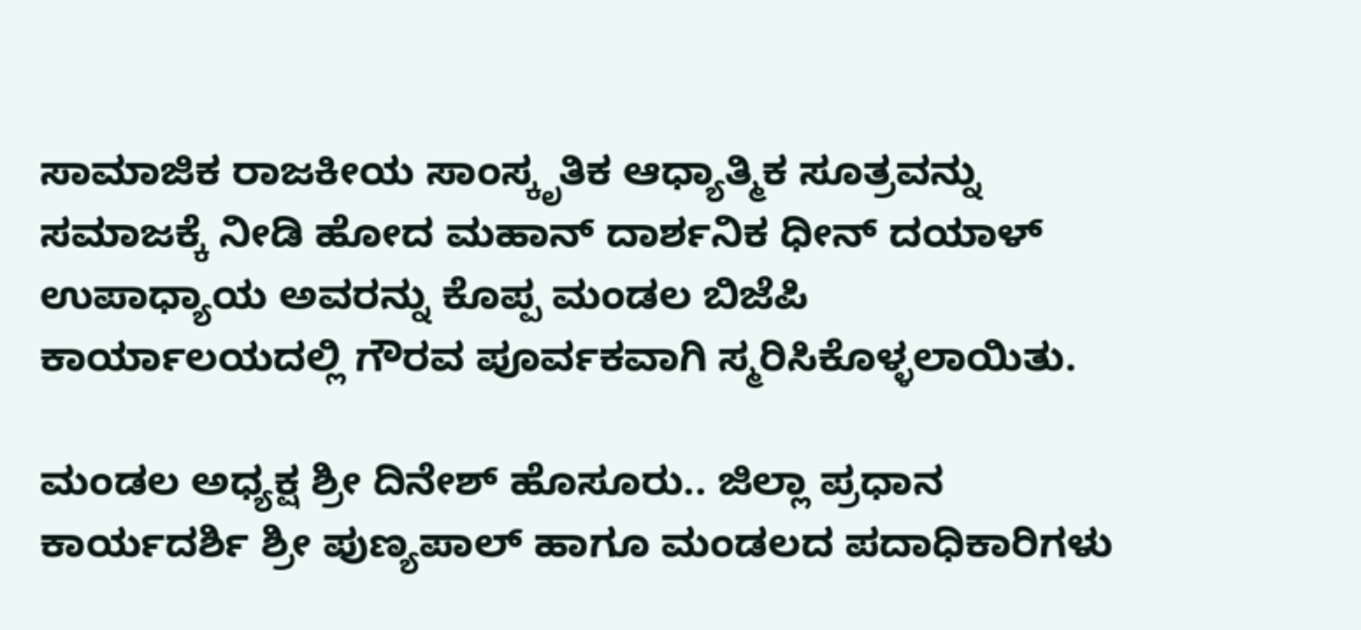ಸಾಮಾಜಿಕ ರಾಜಕೀಯ ಸಾಂಸ್ಕೃತಿಕ ಆಧ್ಯಾತ್ಮಿಕ ಸೂತ್ರವನ್ನು ಸಮಾಜಕ್ಕೆ ನೀಡಿ ಹೋದ ಮಹಾನ್ ದಾರ್ಶನಿಕ ಧೀನ್ ದಯಾಳ್ ಉಪಾಧ್ಯಾಯ ಅವರನ್ನು ಕೊಪ್ಪ ಮಂಡಲ ಬಿಜೆಪಿ ಕಾರ್ಯಾಲಯದಲ್ಲಿ ಗೌರವ ಪೂರ್ವಕವಾಗಿ ಸ್ಮರಿಸಿಕೊಳ್ಳಲಾಯಿತು.

ಮಂಡಲ ಅಧ್ಯಕ್ಷ ಶ್ರೀ ದಿನೇಶ್ ಹೊಸೂರು.. ಜಿಲ್ಲಾ ಪ್ರಧಾನ ಕಾರ್ಯದರ್ಶಿ ಶ್ರೀ ಪುಣ್ಯಪಾಲ್ ಹಾಗೂ ಮಂಡಲದ ಪದಾಧಿಕಾರಿಗಳು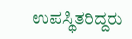ಉಪಸ್ಥಿತರಿದ್ದರು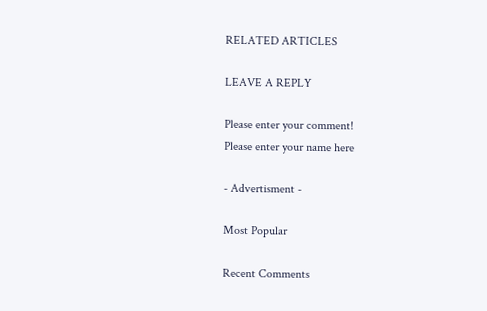RELATED ARTICLES

LEAVE A REPLY

Please enter your comment!
Please enter your name here

- Advertisment -

Most Popular

Recent Comments